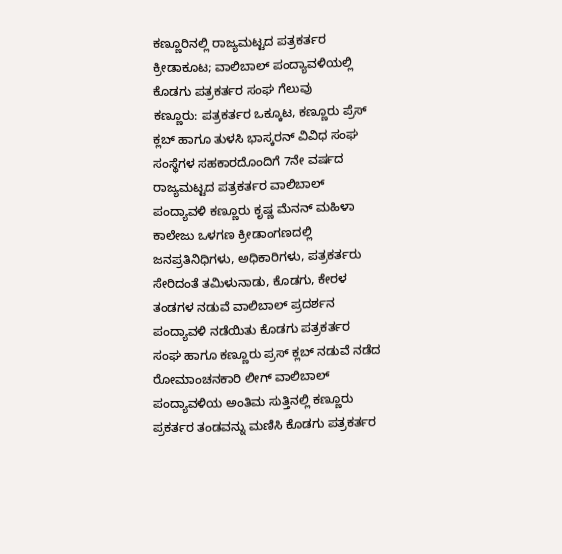ಕಣ್ಣೂರಿನಲ್ಲಿ ರಾಜ್ಯಮಟ್ಟದ ಪತ್ರಕರ್ತರ ಕ್ರೀಡಾಕೂಟ; ವಾಲಿಬಾಲ್ ಪಂದ್ಯಾವಳಿಯಲ್ಲಿ ಕೊಡಗು ಪತ್ರಕರ್ತರ ಸಂಘ ಗೆಲುವು
ಕಣ್ಣೂರು: ಪತ್ರಕರ್ತರ ಒಕ್ಕೂಟ, ಕಣ್ಣೂರು ಪ್ರೆಸ್ ಕ್ಲಬ್ ಹಾಗೂ ತುಳಸಿ ಭಾಸ್ಕರನ್ ವಿವಿಧ ಸಂಘ ಸಂಸ್ಥೆಗಳ ಸಹಕಾರದೊಂದಿಗೆ 7ನೇ ವರ್ಷದ ರಾಜ್ಯಮಟ್ಟದ ಪತ್ರಕರ್ತರ ವಾಲಿಬಾಲ್ ಪಂದ್ಯಾವಳಿ ಕಣ್ಣೂರು ಕೃಷ್ಣ ಮೆನನ್ ಮಹಿಳಾ ಕಾಲೇಜು ಒಳಗಣ ಕ್ರೀಡಾಂಗಣದಲ್ಲಿ ಜನಪ್ರತಿನಿಧಿಗಳು, ಅಧಿಕಾರಿಗಳು, ಪತ್ರಕರ್ತರು ಸೇರಿದಂತೆ ತಮಿಳುನಾಡು, ಕೊಡಗು, ಕೇರಳ ತಂಡಗಳ ನಡುವೆ ವಾಲಿಬಾಲ್ ಪ್ರದರ್ಶನ ಪಂದ್ಯಾವಳಿ ನಡೆಯಿತು ಕೊಡಗು ಪತ್ರಕರ್ತರ ಸಂಘ ಹಾಗೂ ಕಣ್ಣೂರು ಪ್ರಸ್ ಕ್ಲಬ್ ನಡುವೆ ನಡೆದ ರೋಮಾಂಚನಕಾರಿ ಲೀಗ್ ವಾಲಿಬಾಲ್ ಪಂದ್ಯಾವಳಿಯ ಅಂತಿಮ ಸುತ್ತಿನಲ್ಲಿ ಕಣ್ಣೂರು ಪ್ರಕರ್ತರ ತಂಡವನ್ನು ಮಣಿಸಿ ಕೊಡಗು ಪತ್ರಕರ್ತರ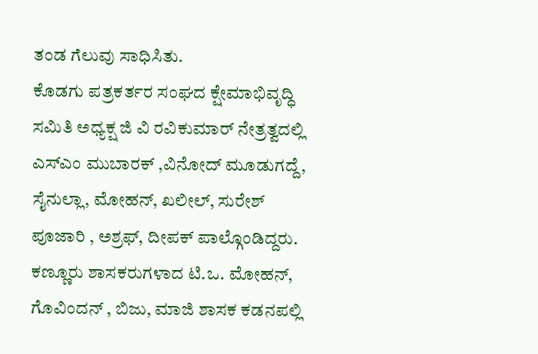ತಂಡ ಗೆಲುವು ಸಾಧಿಸಿತು.
ಕೊಡಗು ಪತ್ರಕರ್ತರ ಸಂಘದ ಕ್ಷೇಮಾಭಿವೃದ್ಧಿ ಸಮಿತಿ ಅಧ್ಯಕ್ಷ ಜಿ ವಿ ರವಿಕುಮಾರ್ ನೇತ್ರತ್ವದಲ್ಲಿ ಎಸ್ಎಂ ಮುಬಾರಕ್ ,ವಿನೋದ್ ಮೂಡುಗದ್ದೆ, ಸೈನುಲ್ಲಾ, ಮೋಹನ್, ಖಲೀಲ್, ಸುರೇಶ್ ಪೂಜಾರಿ , ಅಶ್ರಫ್, ದೀಪಕ್ ಪಾಲ್ಗೊಂಡಿದ್ದರು.
ಕಣ್ಣೂರು ಶಾಸಕರುಗಳಾದ ಟಿ.ಒ. ಮೋಹನ್, ಗೊವಿಂದನ್ , ಬಿಜು, ಮಾಜಿ ಶಾಸಕ ಕಡನಪಲ್ಲಿ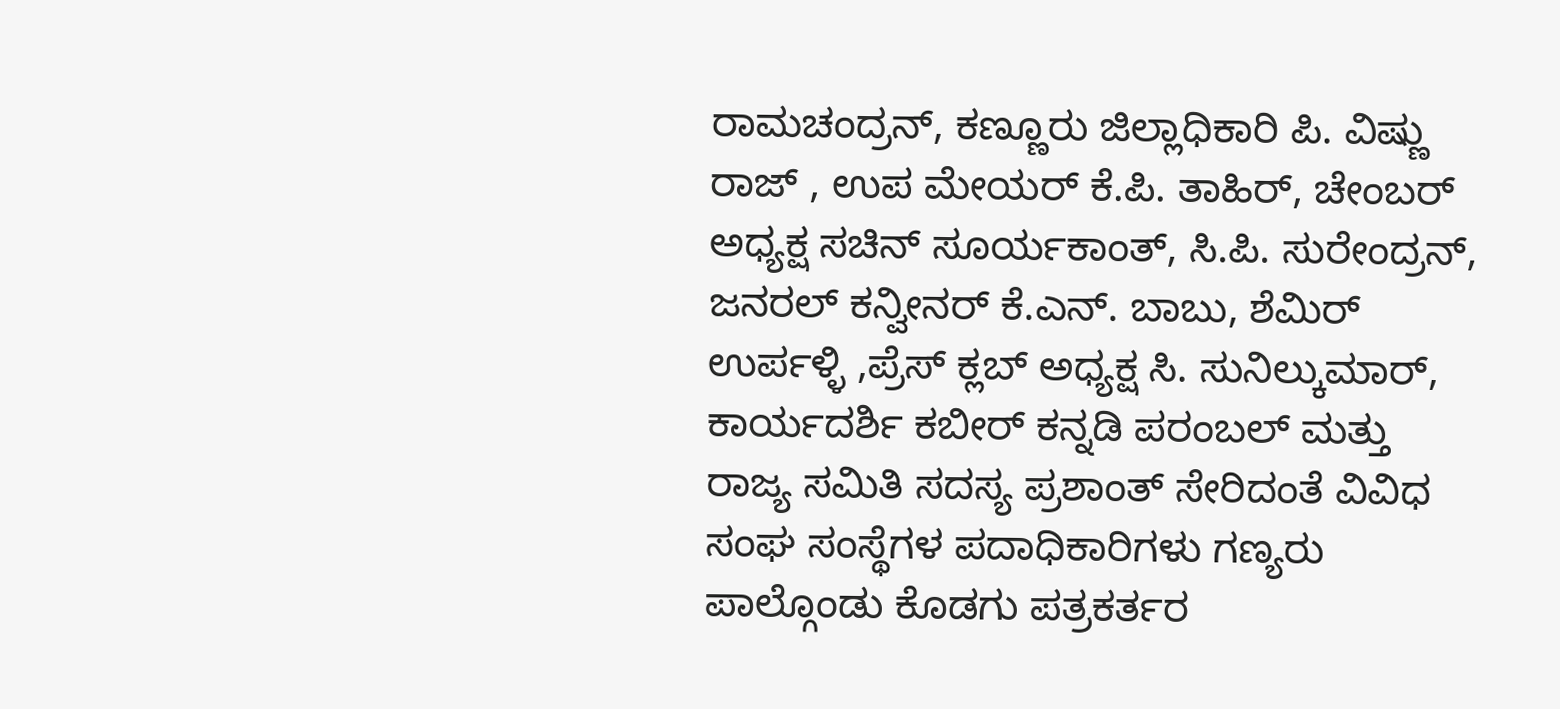ರಾಮಚಂದ್ರನ್, ಕಣ್ಣೂರು ಜಿಲ್ಲಾಧಿಕಾರಿ ಪಿ. ವಿಷ್ಣು ರಾಜ್ , ಉಪ ಮೇಯರ್ ಕೆ.ಪಿ. ತಾಹಿರ್, ಚೇಂಬರ್ ಅಧ್ಯಕ್ಷ ಸಚಿನ್ ಸೂರ್ಯಕಾಂತ್, ಸಿ.ಪಿ. ಸುರೇಂದ್ರನ್, ಜನರಲ್ ಕನ್ವೀನರ್ ಕೆ.ಎನ್. ಬಾಬು, ಶೆಮಿರ್ ಉರ್ಪಳ್ಳಿ ,ಪ್ರೆಸ್ ಕ್ಲಬ್ ಅಧ್ಯಕ್ಷ ಸಿ. ಸುನಿಲ್ಕುಮಾರ್, ಕಾರ್ಯದರ್ಶಿ ಕಬೀರ್ ಕನ್ನಡಿ ಪರಂಬಲ್ ಮತ್ತು ರಾಜ್ಯ ಸಮಿತಿ ಸದಸ್ಯ ಪ್ರಶಾಂತ್ ಸೇರಿದಂತೆ ವಿವಿಧ ಸಂಘ ಸಂಸ್ಥೆಗಳ ಪದಾಧಿಕಾರಿಗಳು ಗಣ್ಯರು ಪಾಲ್ಗೊಂಡು ಕೊಡಗು ಪತ್ರಕರ್ತರ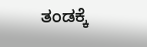ತಂಡಕ್ಕೆ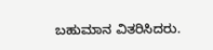ಬಹುಮಾನ ವಿತರಿಸಿದರು.